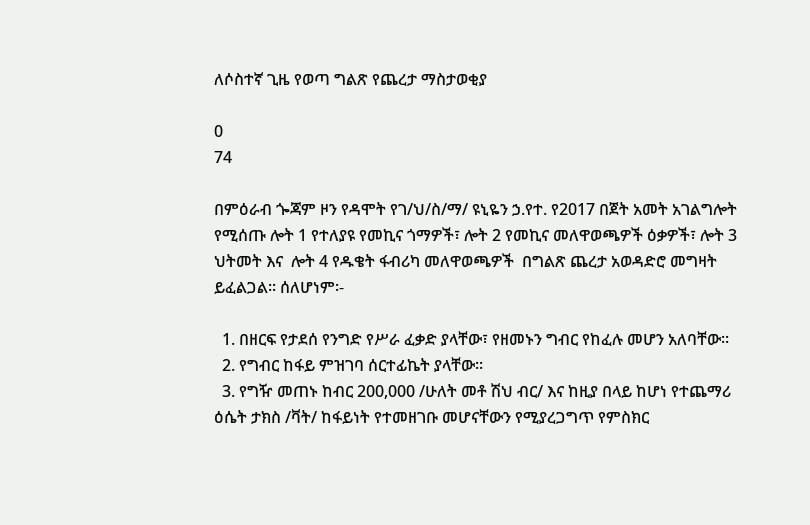ለሶስተኛ ጊዜ የወጣ ግልጽ የጨረታ ማስታወቂያ

0
74

በምዕራብ ጐጃም ዞን የዳሞት የገ/ህ/ስ/ማ/ ዩኒዬን ኃ.የተ. የ2017 በጀት አመት አገልግሎት የሚሰጡ ሎት 1 የተለያዩ የመኪና ጎማዎች፣ ሎት 2 የመኪና መለዋወጫዎች ዕቃዎች፣ ሎት 3 ህትመት እና  ሎት 4 የዱቄት ፋብሪካ መለዋወጫዎች  በግልጽ ጨረታ አወዳድሮ መግዛት ይፈልጋል፡፡ ሰለሆነም፡-

  1. በዘርፍ የታደሰ የንግድ የሥራ ፈቃድ ያላቸው፣ የዘመኑን ግብር የከፈሉ መሆን አለባቸው፡፡
  2. የግብር ከፋይ ምዝገባ ሰርተፊኬት ያላቸው፡፡
  3. የግዥ መጠኑ ከብር 200,000 /ሁለት መቶ ሽህ ብር/ እና ከዚያ በላይ ከሆነ የተጨማሪ ዕሴት ታክስ /ቫት/ ከፋይነት የተመዘገቡ መሆናቸውን የሚያረጋግጥ የምስክር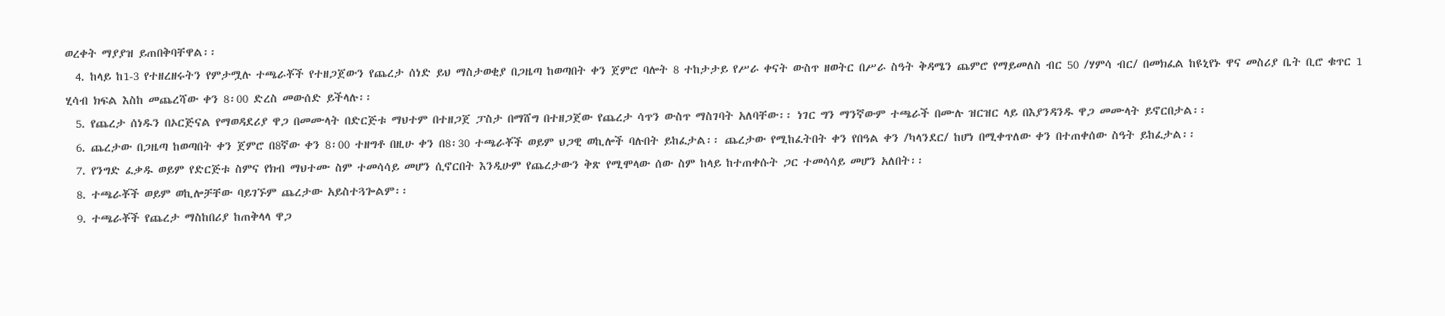ወረቀት ማያያዝ ይጠበቅባቸዋል፡፡
  4. ከላይ ከ1-3 የተዘረዘሩትን የምታሟሉ ተጫራቾች የተዘጋጀውን የጨረታ ሰነድ ይህ ማስታወቂያ በጋዜጣ ከወጣበት ቀን ጀምሮ ባሎት 8 ተከታታይ የሥራ ቀናት ውስጥ ዘወትር በሥራ ስዓት ቅዳሜን ጨምሮ የማይመለስ ብር 50 /ሃምሳ ብር/ በመክፈል ከዩኒየኑ ዋና መስሪያ ቤት ቢሮ ቁጥር 1 ሂሳብ ክፍል እስከ መጨረሻው ቀን 8፡00 ድረስ መውሰድ ይችላሉ፡፡
  5. የጨረታ ሰነዱን በኦርጅናል የማወዳደሪያ ዋጋ በመሙላት በድርጅቱ ማህተም በተዘጋጀ ፓስታ በማሸግ በተዘጋጀው የጨረታ ሳጥን ውስጥ ማስገባት አለባቸው፡፡ ነገር ግን ማንኛውም ተጫራች በሙሉ ዝርዝር ላይ በእያንዳንዱ ዋጋ መሙላት ይኖርበታል፡፡
  6. ጨረታው በጋዜጣ ከወጣበት ቀን ጀምሮ በ8ኛው ቀን 8፡00 ተዘግቶ በዚሁ ቀን በ8፡30 ተጫራቾች ወይም ህጋዊ ወኪሎች ባሉበት ይከፈታል፡፡ ጨረታው የሚከፈትበት ቀን የበዓል ቀን /ካላንደር/ ከሆነ በሚቀጥለው ቀን በተጠቀሰው ስዓት ይከፈታል፡፡
  7. የንግድ ፈቃዱ ወይም የድርጅቱ ስምና የክብ ማህተሙ ስም ተመሳሳይ መሆን ሲኖርበት እንዲሁም የጨረታውን ቅጽ የሚሞላው ሰው ስም ከላይ ከተጠቀሱት ጋር ተመሳሳይ መሆን አለበት፡፡
  8. ተጫራቾች ወይም ወኪሎቻቸው ባይገኙም ጨረታው አይስተጓጐልም፡፡
  9. ተጫራቾች የጨረታ ማስከበሪያ ከጠቅላላ ዋጋ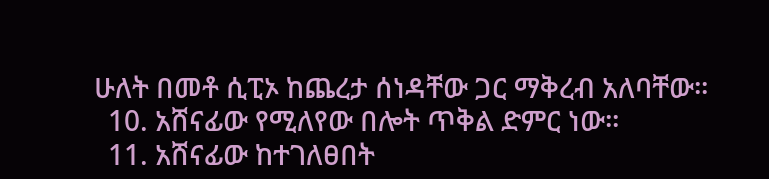ሁለት በመቶ ሲፒኦ ከጨረታ ሰነዳቸው ጋር ማቅረብ አለባቸው፡፡
  10. አሸናፊው የሚለየው በሎት ጥቅል ድምር ነው፡፡
  11. አሸናፊው ከተገለፀበት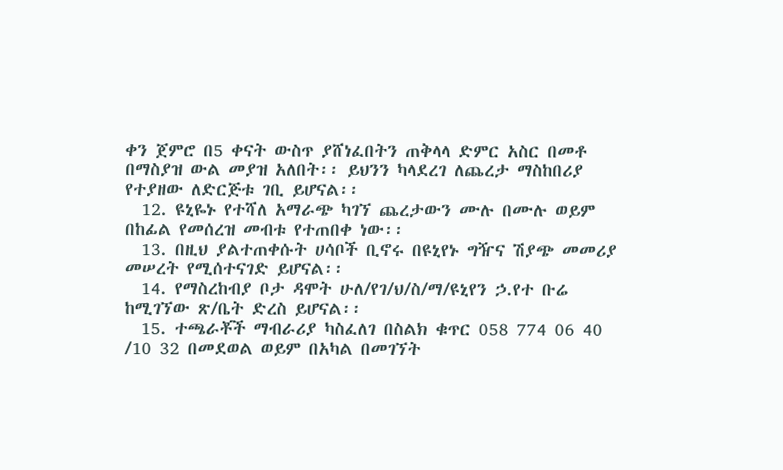ቀን ጀምሮ በ5 ቀናት ውስጥ ያሸነፈበትን ጠቅላላ ድምር አስር በመቶ በማስያዝ ውል መያዝ አለበት፡፡ ይህንን ካላደረገ ለጨረታ ማስከበሪያ የተያዘው ለድርጅቱ ገቢ ይሆናል፡፡
  12. ዩኒዬኑ የተሻለ አማራጭ ካገኘ ጨረታውን ሙሉ በሙሉ ወይም በከፊል የመሰረዝ መብቱ የተጠበቀ ነው፡፡
  13. በዚህ ያልተጠቀሱት ሀሳቦች ቢኖሩ በዩኒየኑ ግዥና ሽያጭ መመሪያ መሠረት የሚሰተናገድ ይሆናል፡፡
  14. የማስረከብያ ቦታ ዳሞት ሁለ/የገ/ህ/ስ/ማ/ዩኒየን ኃ.የተ ቡሬ ከሚገኘው ጽ/ቤት ድረስ ይሆናል፡፡
  15. ተጫራቾች ማብራሪያ ካስፈለገ በስልክ ቁጥር 058 774 06 40 /10 32 በመደወል ወይም በአካል በመገኘት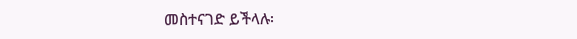መስተናገድ ይችላሉ፡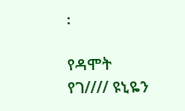፡

የዳሞት የገ//// ዩኒዬን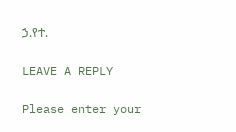ኃ.የተ.

LEAVE A REPLY

Please enter your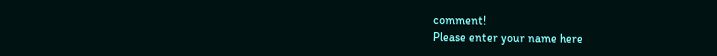comment!
Please enter your name here